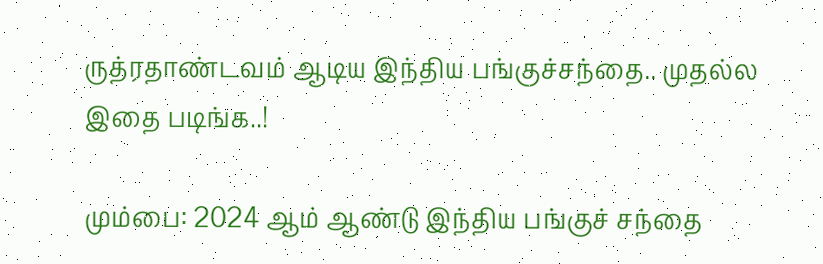ருத்ரதாண்டவம் ஆடிய இந்திய பங்குச்சந்தை.. முதல்ல இதை படிங்க..!

மும்பை: 2024 ஆம் ஆண்டு இந்திய பங்குச் சந்தை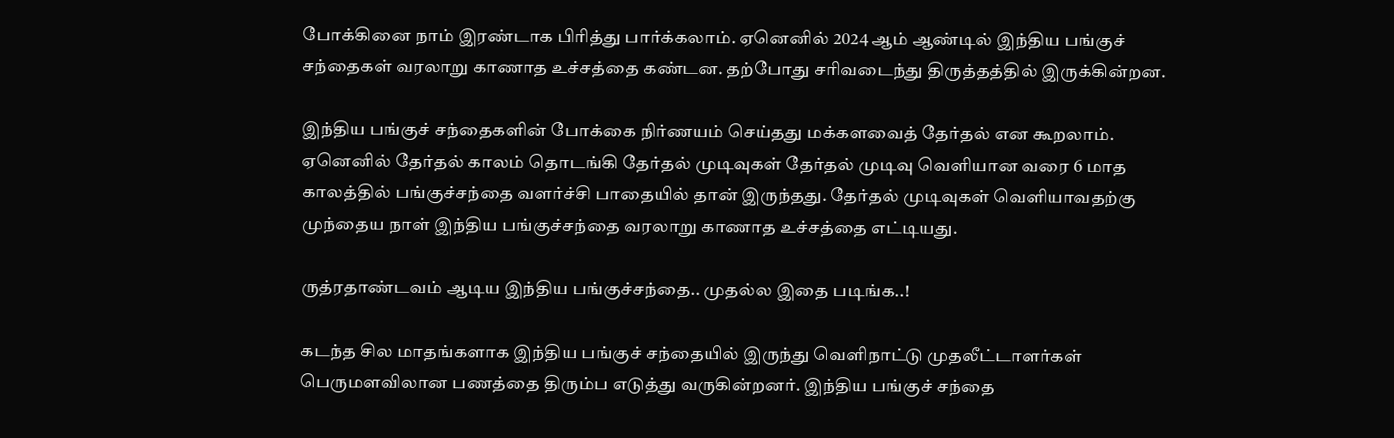போக்கினை நாம் இரண்டாக பிரித்து பார்க்கலாம். ஏனெனில் 2024 ஆம் ஆண்டில் இந்திய பங்குச் சந்தைகள் வரலாறு காணாத உச்சத்தை கண்டன. தற்போது சரிவடைந்து திருத்தத்தில் இருக்கின்றன.

இந்திய பங்குச் சந்தைகளின் போக்கை நிர்ணயம் செய்தது மக்களவைத் தேர்தல் என கூறலாம். ஏனெனில் தேர்தல் காலம் தொடங்கி தேர்தல் முடிவுகள் தேர்தல் முடிவு வெளியான வரை 6 மாத காலத்தில் பங்குச்சந்தை வளர்ச்சி பாதையில் தான் இருந்தது. தேர்தல் முடிவுகள் வெளியாவதற்கு முந்தைய நாள் இந்திய பங்குச்சந்தை வரலாறு காணாத உச்சத்தை எட்டியது.

ருத்ரதாண்டவம் ஆடிய இந்திய பங்குச்சந்தை.. முதல்ல இதை படிங்க..!

கடந்த சில மாதங்களாக இந்திய பங்குச் சந்தையில் இருந்து வெளிநாட்டு முதலீட்டாளர்கள் பெருமளவிலான பணத்தை திரும்ப எடுத்து வருகின்றனர். இந்திய பங்குச் சந்தை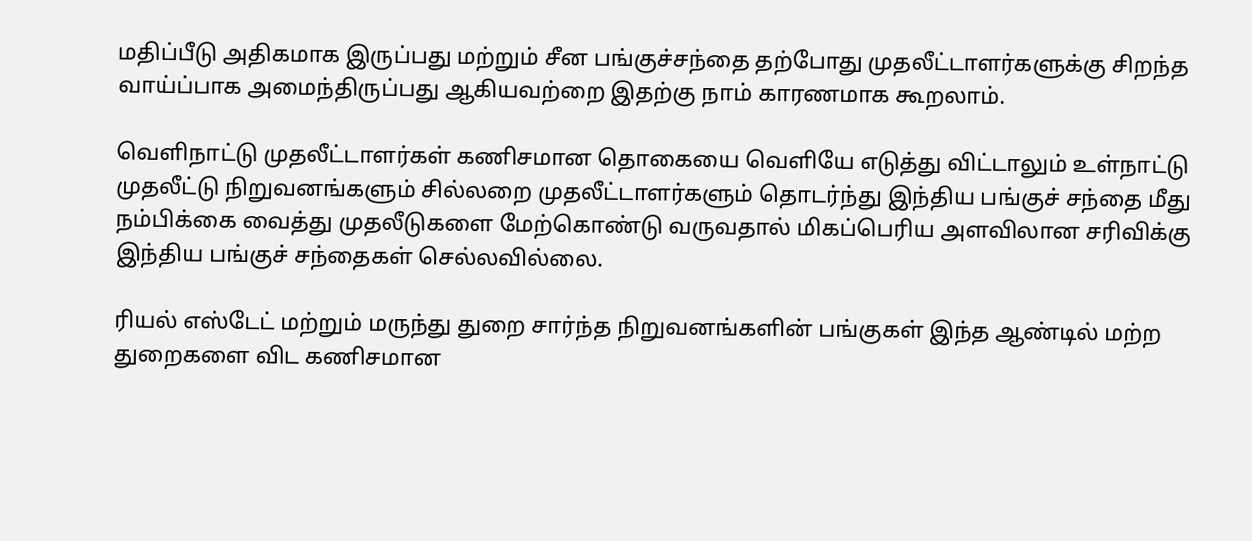மதிப்பீடு அதிகமாக இருப்பது மற்றும் சீன பங்குச்சந்தை தற்போது முதலீட்டாளர்களுக்கு சிறந்த வாய்ப்பாக அமைந்திருப்பது ஆகியவற்றை இதற்கு நாம் காரணமாக கூறலாம்.

வெளிநாட்டு முதலீட்டாளர்கள் கணிசமான தொகையை வெளியே எடுத்து விட்டாலும் உள்நாட்டு முதலீட்டு நிறுவனங்களும் சில்லறை முதலீட்டாளர்களும் தொடர்ந்து இந்திய பங்குச் சந்தை மீது நம்பிக்கை வைத்து முதலீடுகளை மேற்கொண்டு வருவதால் மிகப்பெரிய அளவிலான சரிவிக்கு இந்திய பங்குச் சந்தைகள் செல்லவில்லை.

ரியல் எஸ்டேட் மற்றும் மருந்து துறை சார்ந்த நிறுவனங்களின் பங்குகள் இந்த ஆண்டில் மற்ற துறைகளை விட கணிசமான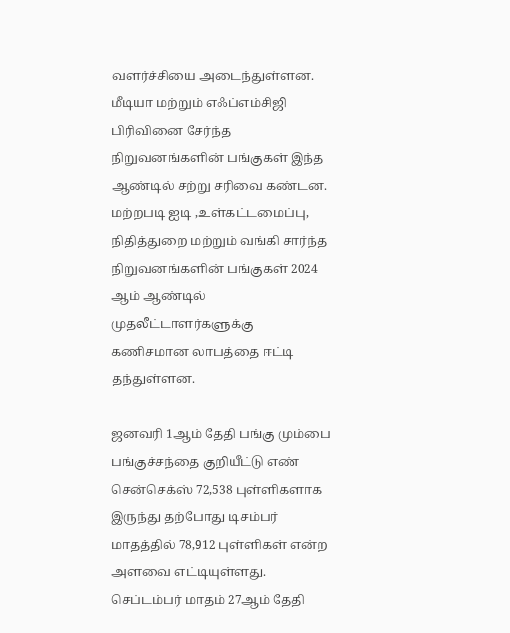வளர்ச்சியை அடைந்துள்ளன. மீடியா மற்றும் எஃப்எம்சிஜி பிரிவினை சேர்ந்த நிறுவனங்களின் பங்குகள் இந்த ஆண்டில் சற்று சரிவை கண்டன. மற்றபடி ஐடி ,உள்கட்டமைப்பு, நிதித்துறை மற்றும் வங்கி சார்ந்த நிறுவனங்களின் பங்குகள் 2024 ஆம் ஆண்டில் முதலீட்டாளர்களுக்கு கணிசமான லாபத்தை ஈட்டி தந்துள்ளன.

ஜனவரி 1ஆம் தேதி பங்கு மும்பை பங்குச்சந்தை குறியீட்டு எண் சென்செக்ஸ் 72,538 புள்ளிகளாக இருந்து தற்போது டிசம்பர் மாதத்தில் 78,912 புள்ளிகள் என்ற அளவை எட்டியுள்ளது. செப்டம்பர் மாதம் 27ஆம் தேதி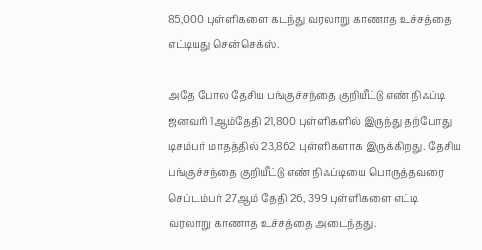85,000 புள்ளிகளை கடந்து வரலாறு காணாத உச்சத்தை எட்டியது சென்செக்ஸ்.

அதே போல தேசிய பங்குச்சந்தை குறியீட்டு எண் நிஃப்டி ஜனவரி 1ஆம்தேதி 21,800 புள்ளிகளில் இருந்து தற்போது டிசம்பர் மாதத்தில் 23,862 புள்ளிகளாக இருக்கிறது. தேசிய பங்குச்சந்தை குறியீட்டு எண் நிஃப்டியை பொருத்தவரை செப்டம்பர் 27ஆம் தேதி 26, 399 புள்ளிகளை எட்டி வரலாறு காணாத உச்சத்தை அடைந்தது.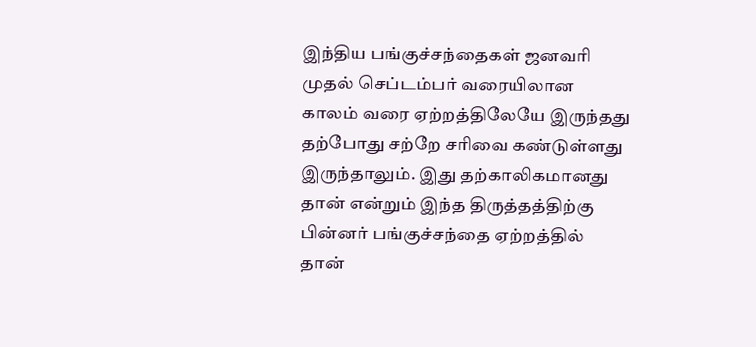இந்திய பங்குச்சந்தைகள் ஜனவரி முதல் செப்டம்பர் வரையிலான காலம் வரை ஏற்றத்திலேயே இருந்தது தற்போது சற்றே சரிவை கண்டுள்ளது இருந்தாலும். இது தற்காலிகமானது தான் என்றும் இந்த திருத்தத்திற்கு பின்னர் பங்குச்சந்தை ஏற்றத்தில் தான்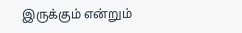இருக்கும் என்றும்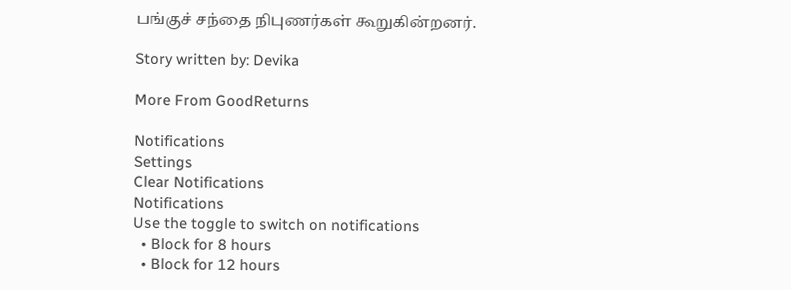பங்குச் சந்தை நிபுணர்கள் கூறுகின்றனர்.

Story written by: Devika

More From GoodReturns

Notifications
Settings
Clear Notifications
Notifications
Use the toggle to switch on notifications
  • Block for 8 hours
  • Block for 12 hours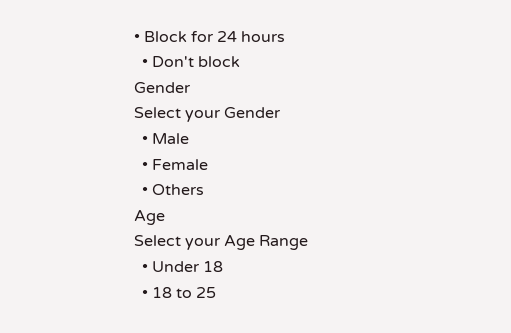• Block for 24 hours
  • Don't block
Gender
Select your Gender
  • Male
  • Female
  • Others
Age
Select your Age Range
  • Under 18
  • 18 to 25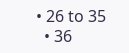• 26 to 35
  • 36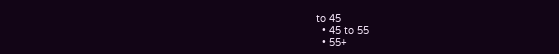to 45
  • 45 to 55
  • 55+